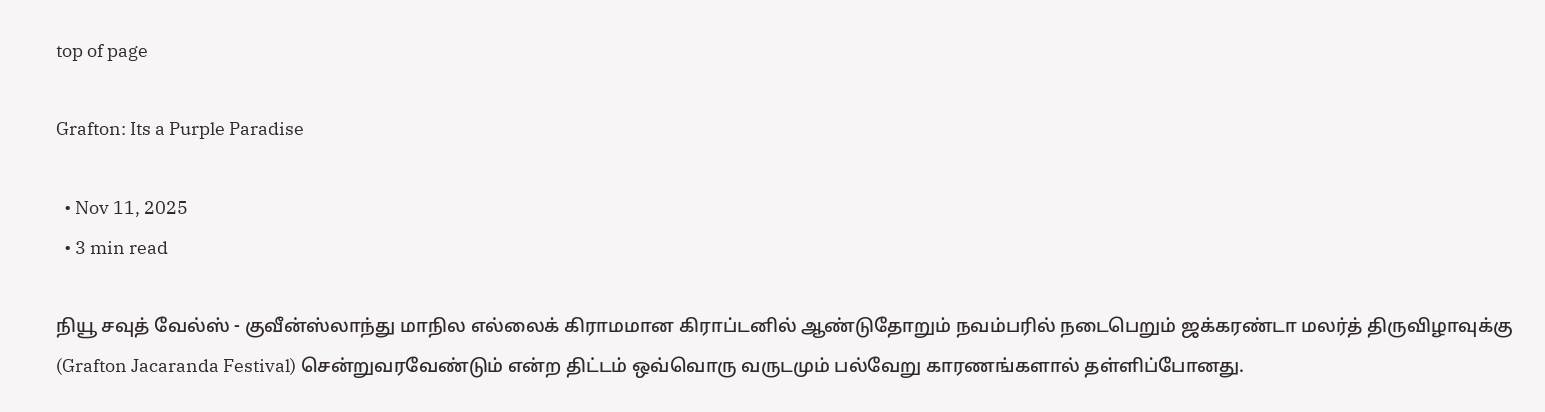top of page

Grafton: Its a Purple Paradise

  • Nov 11, 2025
  • 3 min read

நியூ சவுத் வேல்ஸ் - குவீன்ஸ்லாந்து மாநில எல்லைக் கிராமமான கிராப்டனில் ஆண்டுதோறும் நவம்பரில் நடைபெறும் ஜக்கரண்டா மலர்த் திருவிழாவுக்கு (Grafton Jacaranda Festival) சென்றுவரவேண்டும் என்ற திட்டம் ஒவ்வொரு வருடமும் பல்வேறு காரணங்களால் தள்ளிப்போனது.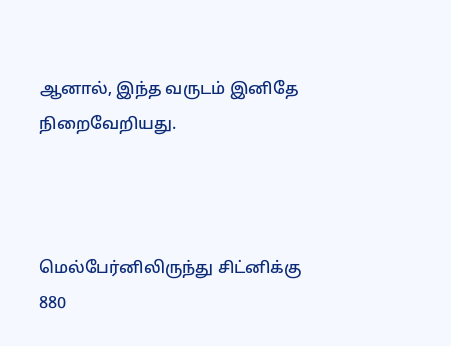ஆனால், இந்த வருடம் இனிதே நிறைவேறியது.



மெல்பேர்னிலிருந்து சிட்னிக்கு 880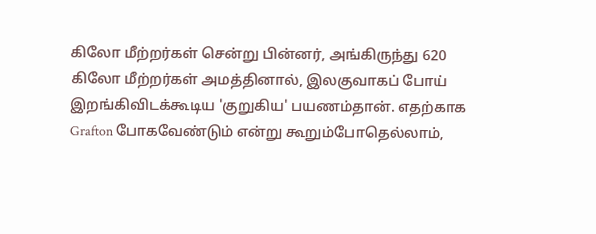கிலோ மீற்றர்கள் சென்று பின்னர், அங்கிருந்து 620 கிலோ மீற்றர்கள் அமத்தினால், இலகுவாகப் போய் இறங்கிவிடக்கூடிய 'குறுகிய' பயணம்தான். எதற்காக Grafton போகவேண்டும் என்று கூறும்போதெல்லாம்,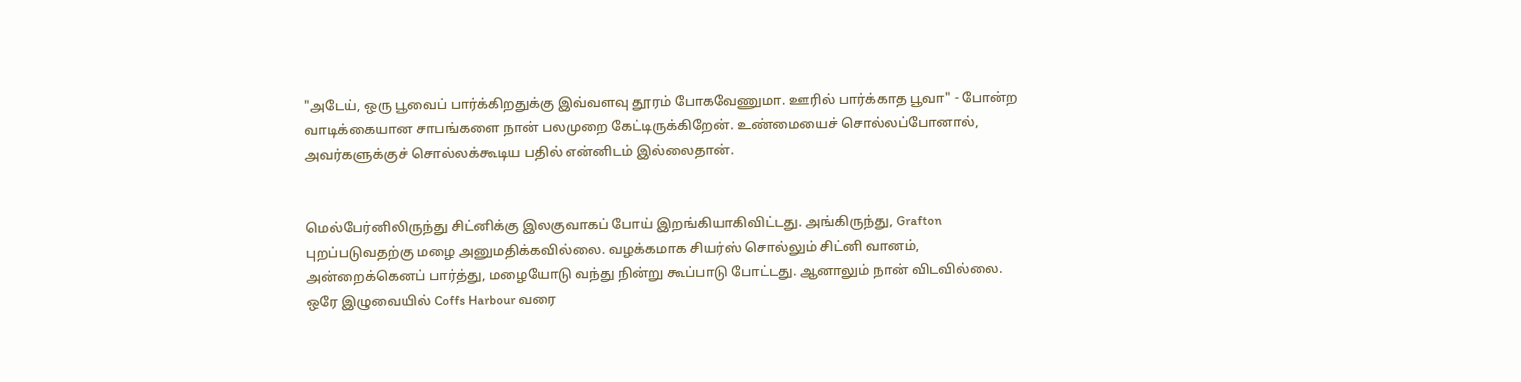"அடேய், ஒரு பூவைப் பார்க்கிறதுக்கு இவ்வளவு தூரம் போகவேணுமா. ஊரில் பார்க்காத பூவா" - போன்ற வாடிக்கையான சாபங்களை நான் பலமுறை கேட்டிருக்கிறேன். உண்மையைச் சொல்லப்போனால், அவர்களுக்குச் சொல்லக்கூடிய பதில் என்னிடம் இல்லைதான்.


மெல்பேர்னிலிருந்து சிட்னிக்கு இலகுவாகப் போய் இறங்கியாகிவிட்டது. அங்கிருந்து, Grafton புறப்படுவதற்கு மழை அனுமதிக்கவில்லை. வழக்கமாக சியர்ஸ் சொல்லும் சிட்னி வானம், அன்றைக்கெனப் பார்த்து, மழையோடு வந்து நின்று கூப்பாடு போட்டது. ஆனாலும் நான் விடவில்லை. ஒரே இழுவையில் Coffs Harbour வரை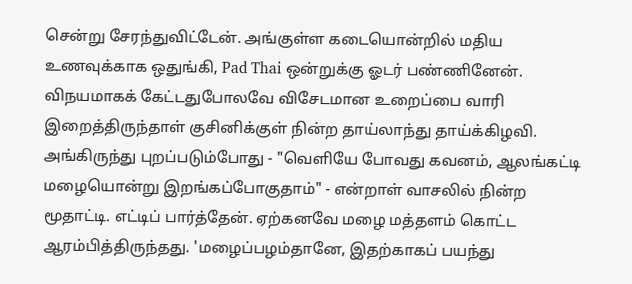சென்று சேரந்துவிட்டேன். அங்குள்ள கடையொன்றில் மதிய உணவுக்காக ஒதுங்கி, Pad Thai ஒன்றுக்கு ஓடர் பண்ணினேன். விநயமாகக் கேட்டதுபோலவே விசேடமான உறைப்பை வாரி இறைத்திருந்தாள் குசினிக்குள் நின்ற தாய்லாந்து தாய்க்கிழவி. அங்கிருந்து புறப்படும்போது - "வெளியே போவது கவனம், ஆலங்கட்டி மழையொன்று இறங்கப்போகுதாம்" - என்றாள் வாசலில் நின்ற மூதாட்டி. எட்டிப் பார்த்தேன். ஏற்கனவே மழை மத்தளம் கொட்ட ஆரம்பித்திருந்தது. 'மழைப்பழம்தானே, இதற்காகப் பயந்து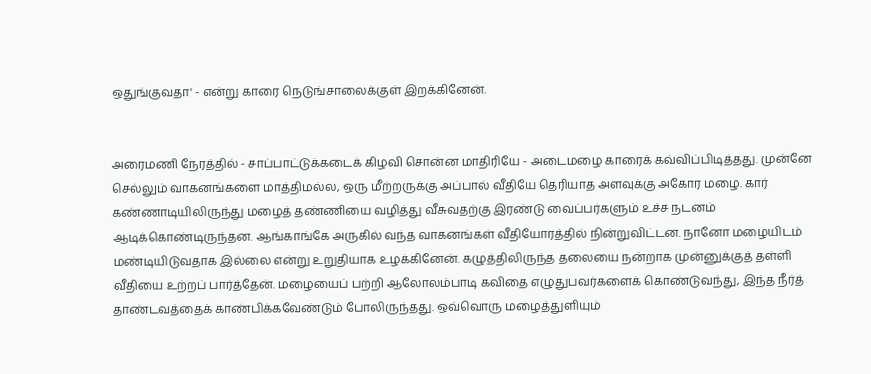ஒதுங்குவதா' - என்று காரை நெடுங்சாலைக்குள் இறக்கினேன்.


அரைமணி நேரத்தில் - சாப்பாட்டுக்கடைக் கிழவி சொன்ன மாதிரியே - அடைமழை காரைக் கவ்விப்பிடித்தது. முன்னே செல்லும் வாகனங்களை மாத்திமல்ல, ஒரு மீற்றருக்கு அப்பால் வீதியே தெரியாத அளவுக்கு அகோர மழை. கார் கண்ணாடியிலிருந்து மழைத் தண்ணியை வழித்து வீசுவதற்கு இரண்டு வைப்பர்களும் உச்ச நடனம் ஆடிக்கொண்டிருந்தன. ஆங்காங்கே அருகில் வந்த வாகனங்கள் வீதியோரத்தில் நின்றுவிட்டன. நானோ மழையிடம் மண்டியிடுவதாக இல்லை என்று உறுதியாக உழக்கினேன். கழுத்திலிருந்த தலையை நன்றாக முன்னுக்குத் தள்ளி வீதியை உற்றப் பார்த்தேன். மழையைப் பற்றி ஆலோலம்பாடி கவிதை எழுதுபவர்களைக் கொண்டுவந்து, இந்த நீர்த் தாண்டவத்தைக் காண்பிக்கவேண்டும் போலிருந்தது. ஒவ்வொரு மழைத்துளியும்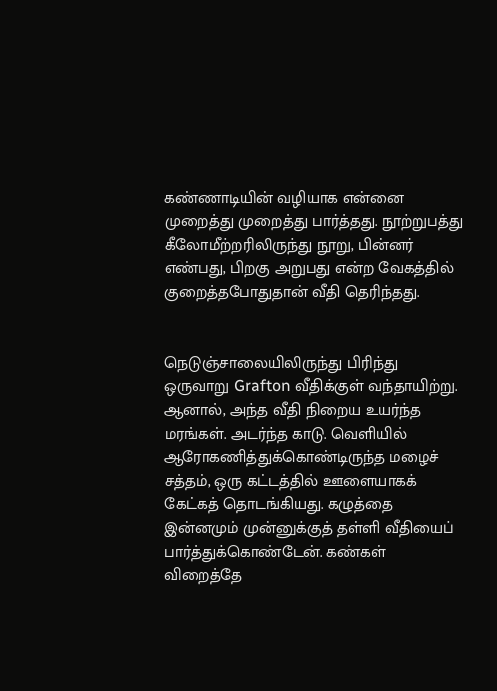கண்ணாடியின் வழியாக என்னை முறைத்து முறைத்து பார்த்தது. நூற்றுபத்து கீலோமீற்றரிலிருந்து நூறு, பின்னர் எண்பது, பிறகு அறுபது என்ற வேகத்தில் குறைத்தபோதுதான் வீதி தெரிந்தது.


நெடுஞ்சாலையிலிருந்து பிரிந்து ஒருவாறு Grafton வீதிக்குள் வந்தாயிற்று. ஆனால், அந்த வீதி நிறைய உயர்ந்த மரங்கள். அடர்ந்த காடு. வெளியில் ஆரோகணித்துக்கொண்டிருந்த மழைச் சத்தம், ஒரு கட்டத்தில் ஊளையாகக் கேட்கத் தொடங்கியது. கழுத்தை இன்னமும் முன்னுக்குத் தள்ளி வீதியைப் பார்த்துக்கொண்டேன். கண்கள் விறைத்தே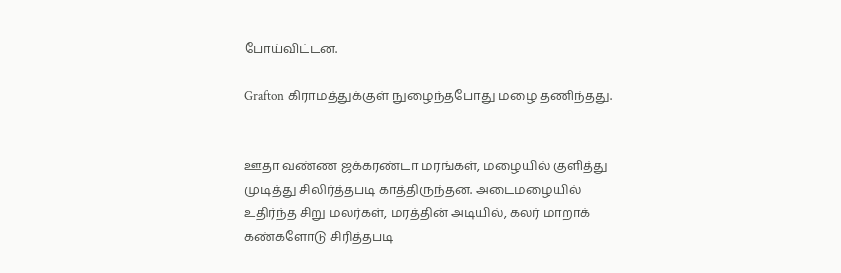போய்விட்டன.

Grafton கிராமத்துக்குள் நுழைந்தபோது மழை தணிந்தது.


ஊதா வண்ண ஜக்கரண்டா மரங்கள், மழையில் குளித்து முடித்து சிலிர்த்தபடி காத்திருந்தன. அடைமழையில் உதிர்ந்த சிறு மலர்கள், மரத்தின் அடியில், கலர் மாறாக் கண்களோடு சிரித்தபடி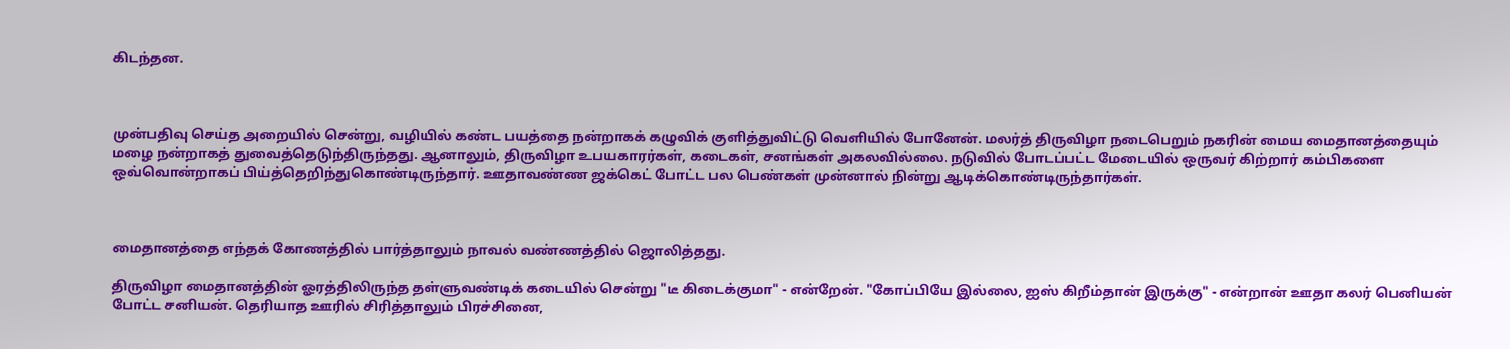கிடந்தன.



முன்பதிவு செய்த அறையில் சென்று, வழியில் கண்ட பயத்தை நன்றாகக் கழுவிக் குளித்துவிட்டு வெளியில் போனேன். மலர்த் திருவிழா நடைபெறும் நகரின் மைய மைதானத்தையும் மழை நன்றாகத் துவைத்தெடுந்திருந்தது. ஆனாலும், திருவிழா உபயகாரர்கள், கடைகள், சனங்கள் அகலவில்லை. நடுவில் போடப்பட்ட மேடையில் ஒருவர் கிற்றார் கம்பிகளை ஒவ்வொன்றாகப் பிய்த்தெறிந்துகொண்டிருந்தார். ஊதாவண்ண ஜக்கெட் போட்ட பல பெண்கள் முன்னால் நின்று ஆடிக்கொண்டிருந்தார்கள்.



மைதானத்தை எந்தக் கோணத்தில் பார்த்தாலும் நாவல் வண்ணத்தில் ஜொலித்தது.

திருவிழா மைதானத்தின் ஓரத்திலிருந்த தள்ளுவண்டிக் கடையில் சென்று "டீ கிடைக்குமா" - என்றேன். "கோப்பியே இல்லை, ஐஸ் கிறீம்தான் இருக்கு" - என்றான் ஊதா கலர் பெனியன் போட்ட சனியன். தெரியாத ஊரில் சிரித்தாலும் பிரச்சினை,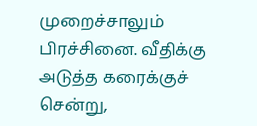முறைச்சாலும் பிரச்சினை. வீதிக்கு அடுத்த கரைக்குச் சென்று,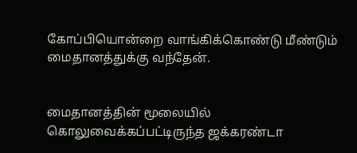கோப்பியொன்றை வாங்கிக்கொண்டு மீண்டும் மைதானத்துக்கு வந்தேன்.


மைதானத்தின் மூலையில் கொலுவைக்கப்பட்டிருந்த ஜக்கரண்டா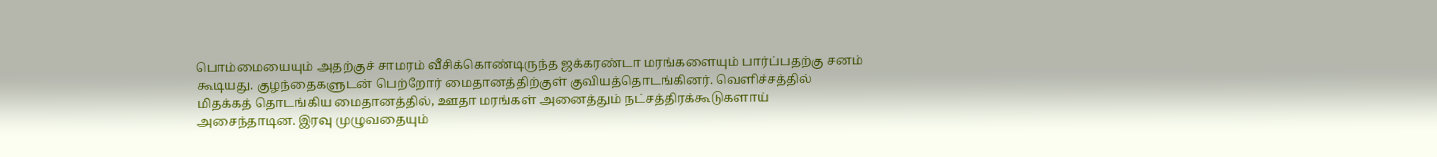பொம்மையையும் அதற்குச் சாமரம் வீசிக்கொண்டிருந்த ஜக்கரண்டா மரங்களையும் பார்ப்பதற்கு சனம் கூடியது. குழந்தைகளுடன் பெற்றோர் மைதானத்திற்குள் குவியத்தொடங்கினர். வெளிச்சத்தில் மிதக்கத் தொடங்கிய மைதானத்தில், ஊதா மரங்கள் அனைத்தும் நட்சத்திரக்கூடுகளாய் அசைந்தாடின. இரவு முழுவதையும்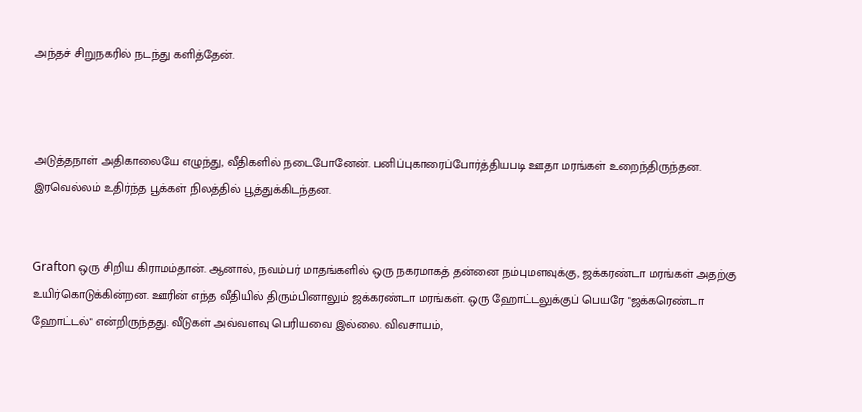அந்தச் சிறுநகரில் நடந்து களித்தேன்.



அடுத்தநாள் அதிகாலையே எழுந்து, வீதிகளில் நடைபோனேன். பனிப்புகாரைப்போர்த்தியபடி ஊதா மரங்கள் உறைந்திருந்தன. இரவெல்லம் உதிர்ந்த பூக்கள் நிலத்தில் பூத்துக்கிடந்தன.


Grafton ஒரு சிறிய கிராமம்தான். ஆனால், நவம்பர் மாதங்களில் ஒரு நகரமாகத் தன்னை நம்புமளவுக்கு, ஜக்கரண்டா மரங்கள் அதற்கு உயிர்கொடுக்கின்றன. ஊரின் எந்த வீதியில் திரும்பினாலும் ஜக்கரண்டா மரங்கள். ஒரு ஹோட்டலுக்குப் பெயரே "ஜக்கரெண்டா ஹோட்டல்" என்றிருந்தது. வீடுகள் அவ்வளவு பெரியவை இல்லை. விவசாயம்,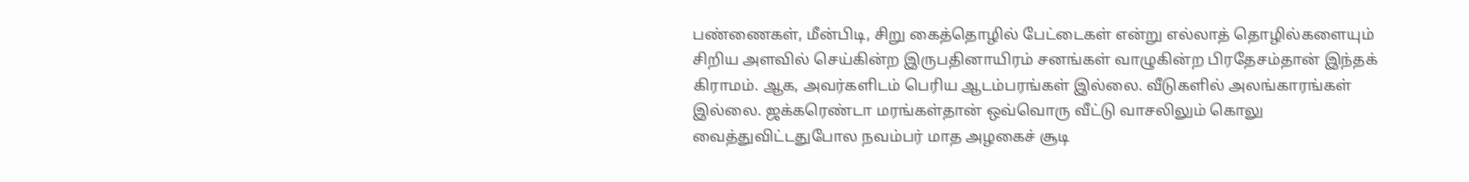பண்ணைகள், மீன்பிடி, சிறு கைத்தொழில் பேட்டைகள் என்று எல்லாத் தொழில்களையும் சிறிய அளவில் செய்கின்ற இருபதினாயிரம் சனங்கள் வாழுகின்ற பிரதேசம்தான் இந்தக் கிராமம். ஆக, அவர்களிடம் பெரிய ஆடம்பரங்கள் இல்லை. வீடுகளில் அலங்காரங்கள் இல்லை. ஜக்கரெண்டா மரங்கள்தான் ஒவ்வொரு வீட்டு வாசலிலும் கொலு வைத்துவிட்டதுபோல நவம்பர் மாத அழகைச் சூடி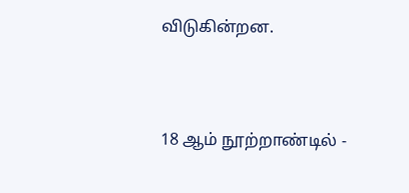விடுகின்றன.



18 ஆம் நூற்றாண்டில் -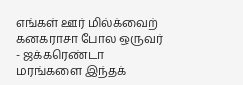எங்கள் ஊர் மில்க்வைற் கனகராசா போல ஒருவர் - ஜக்கரெண்டா மரங்களை இந்தக்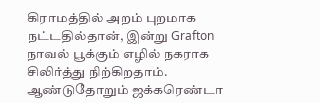கிராமத்தில் அறம் புறமாக நட்டதில்தான், இன்று Grafton நாவல் பூக்கும் எழில் நகராக சிலிர்த்து நிற்கிறதாம். ஆண்டுதோறும் ஜக்கரெண்டா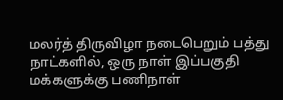மலர்த் திருவிழா நடைபெறும் பத்து நாட்களில், ஒரு நாள் இப்பகுதி மக்களுக்கு பணிநாள்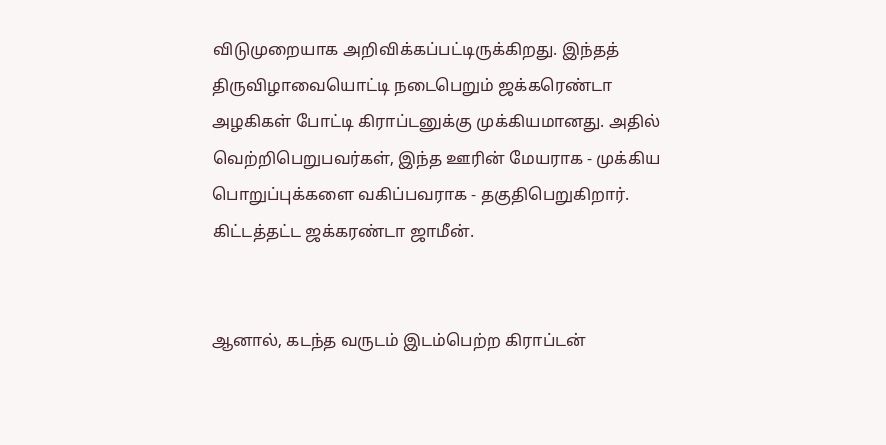விடுமுறையாக அறிவிக்கப்பட்டிருக்கிறது. இந்தத் திருவிழாவையொட்டி நடைபெறும் ஜக்கரெண்டா அழகிகள் போட்டி கிராப்டனுக்கு முக்கியமானது. அதில் வெற்றிபெறுபவர்கள், இந்த ஊரின் மேயராக - முக்கிய பொறுப்புக்களை வகிப்பவராக - தகுதிபெறுகிறார். கிட்டத்தட்ட ஜக்கரண்டா ஜாமீன்.


ஆனால், கடந்த வருடம் இடம்பெற்ற கிராப்டன்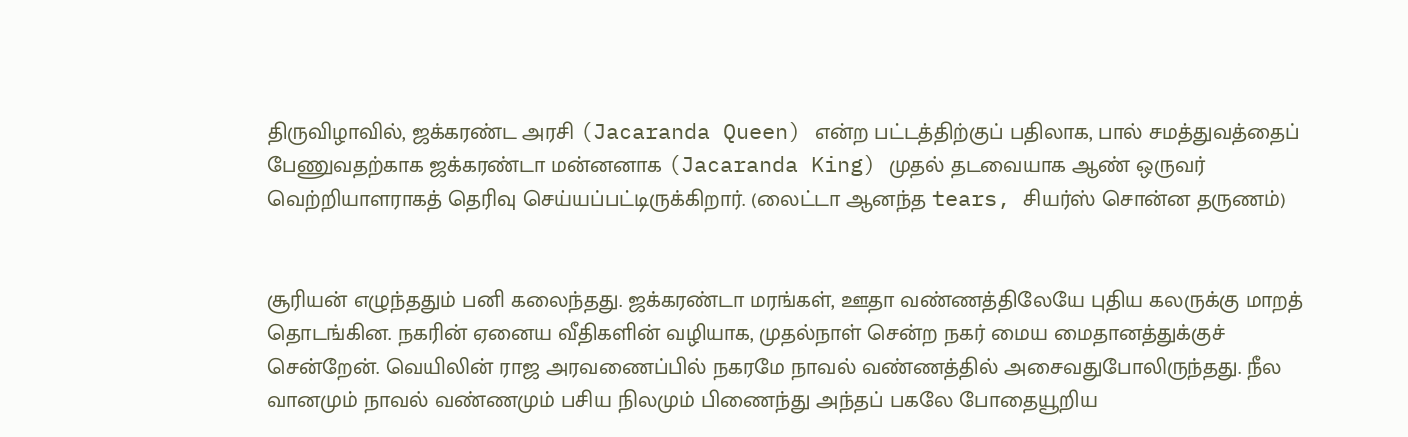திருவிழாவில், ஜக்கரண்ட அரசி (Jacaranda Queen) என்ற பட்டத்திற்குப் பதிலாக, பால் சமத்துவத்தைப் பேணுவதற்காக ஜக்கரண்டா மன்னனாக (Jacaranda King) முதல் தடவையாக ஆண் ஒருவர் வெற்றியாளராகத் தெரிவு செய்யப்பட்டிருக்கிறார். (லைட்டா ஆனந்த tears, சியர்ஸ் சொன்ன தருணம்)


சூரியன் எழுந்ததும் பனி கலைந்தது. ஜக்கரண்டா மரங்கள், ஊதா வண்ணத்திலேயே புதிய கலருக்கு மாறத் தொடங்கின. நகரின் ஏனைய வீதிகளின் வழியாக, முதல்நாள் சென்ற நகர் மைய மைதானத்துக்குச் சென்றேன். வெயிலின் ராஜ அரவணைப்பில் நகரமே நாவல் வண்ணத்தில் அசைவதுபோலிருந்தது. நீல வானமும் நாவல் வண்ணமும் பசிய நிலமும் பிணைந்து அந்தப் பகலே போதையூறிய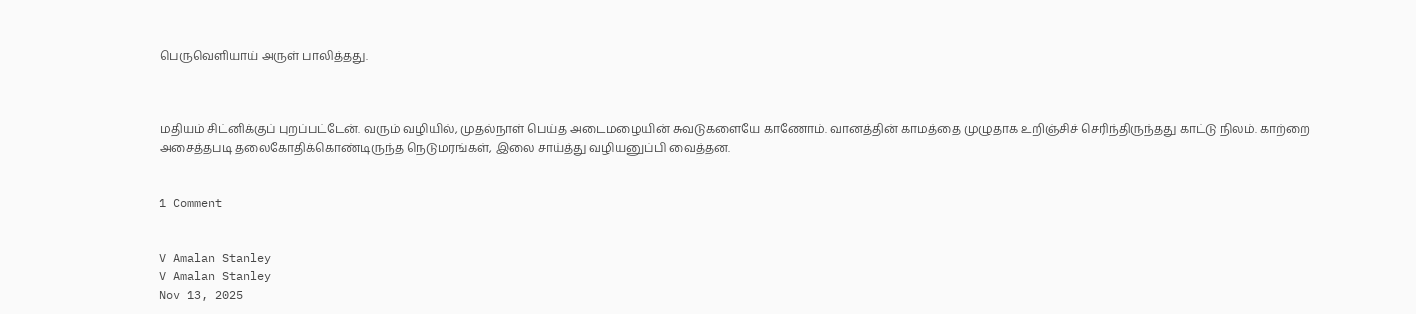பெருவெளியாய் அருள் பாலித்தது.



மதியம் சிட்னிக்குப் புறப்பட்டேன். வரும் வழியில், முதல்நாள் பெய்த அடைமழையின் சுவடுகளையே காணோம். வானத்தின் காமத்தை முழுதாக உறிஞ்சிச் செரிந்திருந்தது காட்டு நிலம். காற்றை அசைத்தபடி தலைகோதிக்கொண்டிருந்த நெடுமரங்கள், இலை சாய்த்து வழியனுப்பி வைத்தன.


1 Comment


V Amalan Stanley
V Amalan Stanley
Nov 13, 2025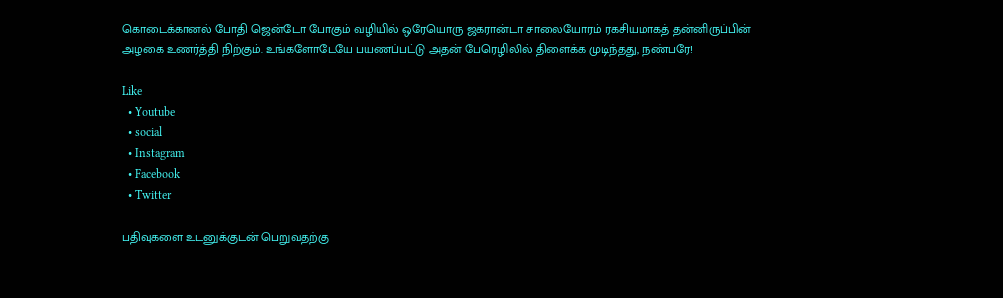கொடைக்கானல் போதி ஜென்டோ போகும் வழியில் ஒரேயொரு ஜகரான்டா சாலையோரம் ரகசியமாகத் தன்னிருப்பின் அழகை உணர்த்தி நிற்கும். உங்களோடேயே பயணப்பட்டு அதன் பேரெழிலில் திளைக்க முடிந்தது, நண்பரே!

Like
  • Youtube
  • social
  • Instagram
  • Facebook
  • Twitter

பதிவுகளை உடனுக்குடன் பெறுவதற்கு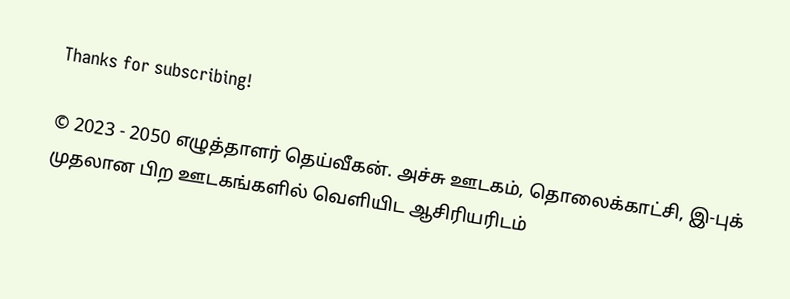Thanks for subscribing!

© 2023 - 2050 எழுத்தாளர் தெய்வீகன். அச்சு ஊடகம், தொலைக்காட்சி, இ-புக் முதலான பிற ஊடகங்களில் வெளியிட ஆசிரியரிடம்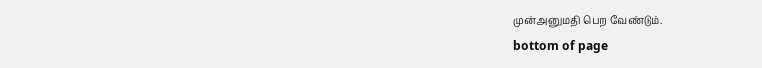முன்அனுமதி பெற வேண்டும்.
bottom of page